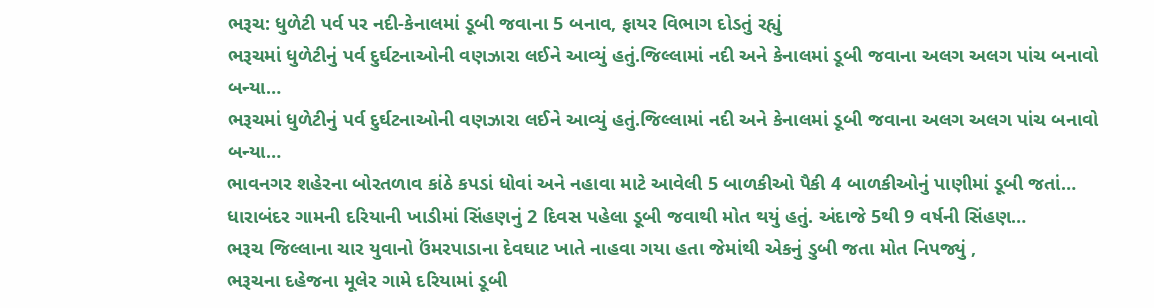ભરૂચ: ધુળેટી પર્વ પર નદી-કેનાલમાં ડૂબી જવાના 5 બનાવ, ફાયર વિભાગ દોડતું રહ્યું
ભરૂચમાં ધુળેટીનું પર્વ દુર્ઘટનાઓની વણઝારા લઈને આવ્યું હતું.જિલ્લામાં નદી અને કેનાલમાં ડૂબી જવાના અલગ અલગ પાંચ બનાવો બન્યા…
ભરૂચમાં ધુળેટીનું પર્વ દુર્ઘટનાઓની વણઝારા લઈને આવ્યું હતું.જિલ્લામાં નદી અને કેનાલમાં ડૂબી જવાના અલગ અલગ પાંચ બનાવો બન્યા…
ભાવનગર શહેરના બોરતળાવ કાંઠે કપડાં ધોવાં અને નહાવા માટે આવેલી 5 બાળકીઓ પૈકી 4 બાળકીઓનું પાણીમાં ડૂબી જતાં…
ધારાબંદર ગામની દરિયાની ખાડીમાં સિંહણનું 2 દિવસ પહેલા ડૂબી જવાથી મોત થયું હતું. અંદાજે 5થી 9 વર્ષની સિંહણ…
ભરૂચ જિલ્લાના ચાર યુવાનો ઉંમરપાડાના દેવઘાટ ખાતે નાહવા ગયા હતા જેમાંથી એકનું ડુબી જતા મોત નિપજ્યું ,
ભરૂચના દહેજના મૂલેર ગામે દરિયામાં ડૂબી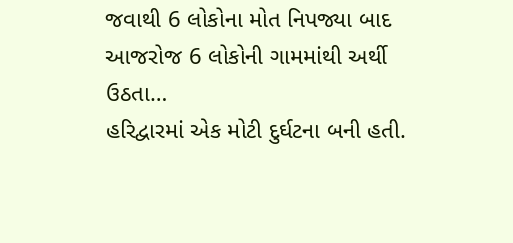જવાથી 6 લોકોના મોત નિપજ્યા બાદ આજરોજ 6 લોકોની ગામમાંથી અર્થી ઉઠતા…
હરિદ્વારમાં એક મોટી દુર્ઘટના બની હતી.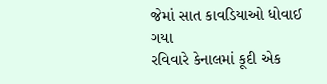જેમાં સાત કાવડિયાઓ ધોવાઈ ગયા
રવિવારે કેનાલમાં કૂદી એક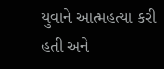યુવાને આત્મહત્યા કરી હતી અને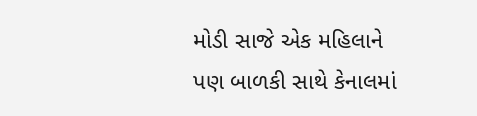મોડી સાજે એક મહિલાને પણ બાળકી સાથે કેનાલમાં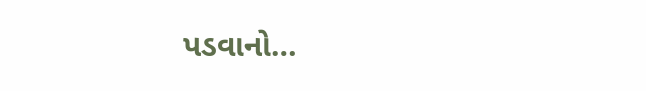પડવાનો…